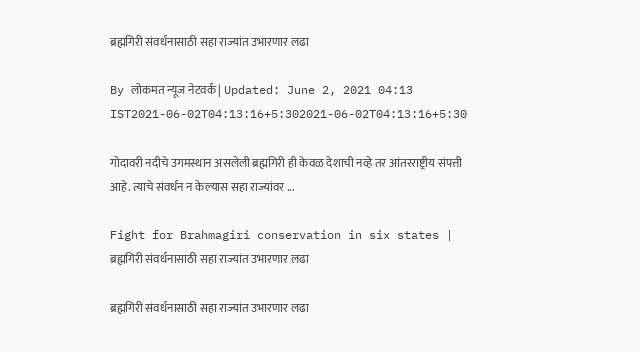ब्रह्मगिरी संवर्धनासाठी सहा राज्यांत उभारणार लढा

By लोकमत न्यूज नेटवर्क | Updated: June 2, 2021 04:13 IST2021-06-02T04:13:16+5:302021-06-02T04:13:16+5:30

गोदावरी नदीचे उगमस्थान असलेली ब्रह्मगिरी ही केवळ देशाची नव्हे तर आंतरराष्ट्रीय संपत्ती आहे. त्याचे संवर्धन न केल्यास सहा राज्यांवर ...

Fight for Brahmagiri conservation in six states | ब्रह्मगिरी संवर्धनासाठी सहा राज्यांत उभारणार लढा

ब्रह्मगिरी संवर्धनासाठी सहा राज्यांत उभारणार लढा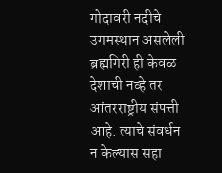गोदावरी नदीचे उगमस्थान असलेली ब्रह्मगिरी ही केवळ देशाची नव्हे तर आंतरराष्ट्रीय संपत्ती आहे. त्याचे संवर्धन न केल्यास सहा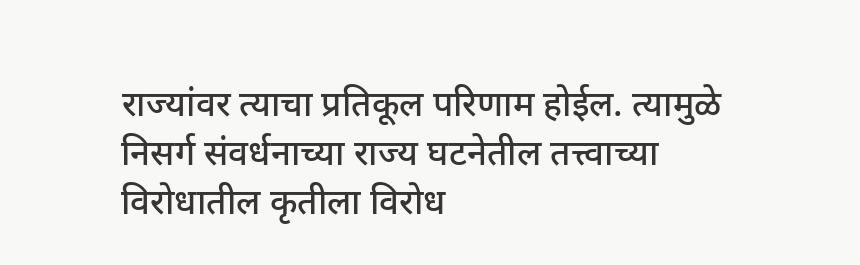राज्यांवर त्याचा प्रतिकूल परिणाम होईल. त्यामुळे निसर्ग संवर्धनाच्या राज्य घटनेतील तत्त्वाच्या विरोधातील कृतीला विरोध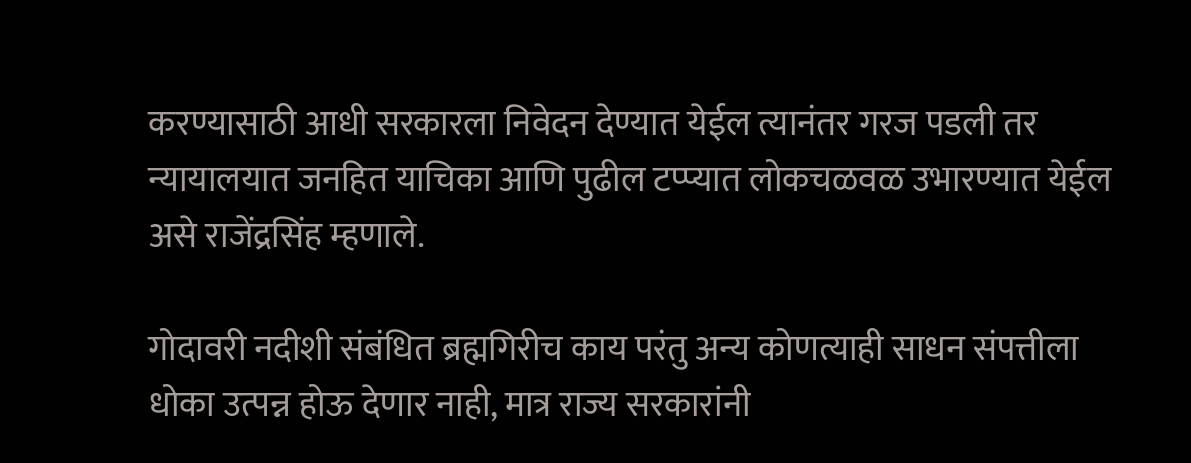करण्यासाठी आधी सरकारला निवेदन देण्यात येईल त्यानंतर गरज पडली तर न्यायालयात जनहित याचिका आणि पुढील टप्प्यात लोकचळवळ उभारण्यात येईल असे राजेंद्रसिंह म्हणाले.

गोदावरी नदीशी संबंधित ब्रह्मगिरीच काय परंतु अन्य कोणत्याही साधन संपत्तीला धोका उत्पन्न होऊ देणार नाही, मात्र राज्य सरकारांनी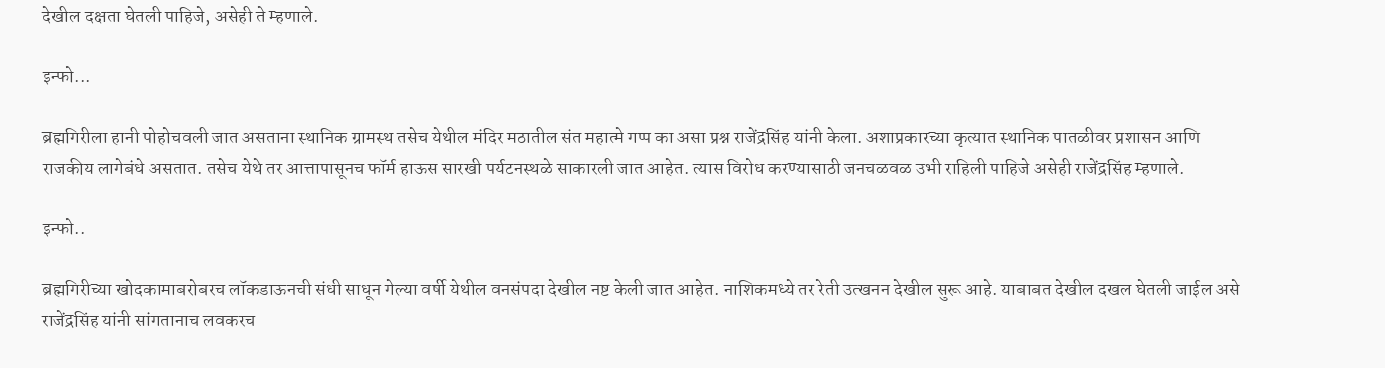देखील दक्षता घेतली पाहिजे, असेही ते म्हणाले.

इन्फो...

ब्रह्मगिरीला हानी पोहोचवली जात असताना स्थानिक ग्रामस्थ तसेच येथील मंदिर मठातील संत महात्मे गप्प का असा प्रश्न राजेंद्रसिंह यांनी केला. अशाप्रकारच्या कृत्यात स्थानिक पातळीवर प्रशासन आणि राजकीय लागेबंधे असतात. तसेच येथे तर आत्तापासूनच फॉर्म हाऊस सारखी पर्यटनस्थळे साकारली जात आहेत. त्यास विरोध करण्यासाठी जनचळवळ उभी राहिली पाहिजे असेही राजेंद्रसिंह म्हणाले.

इन्फो..

ब्रह्मगिरीच्या खोदकामाबरोबरच लॉकडाऊनची संधी साधून गेल्या वर्षी येथील वनसंपदा देखील नष्ट केली जात आहेत. नाशिकमध्ये तर रेती उत्खनन देखील सुरू आहे. याबाबत देखील दखल घेतली जाईल असे राजेंद्रसिंह यांनी सांगतानाच लवकरच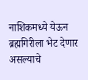नाशिकमध्ये येऊन ब्रह्मगिरीला भेट देणार असल्याचे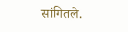सांगितले.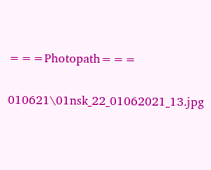===Photopath===

010621\01nsk_22_01062021_13.jpg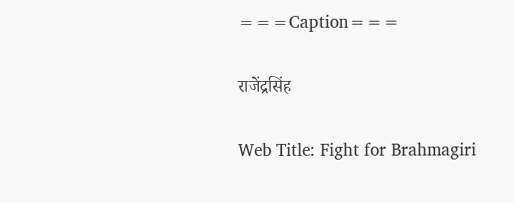===Caption===

राजेंद्रसिंह

Web Title: Fight for Brahmagiri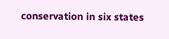conservation in six states